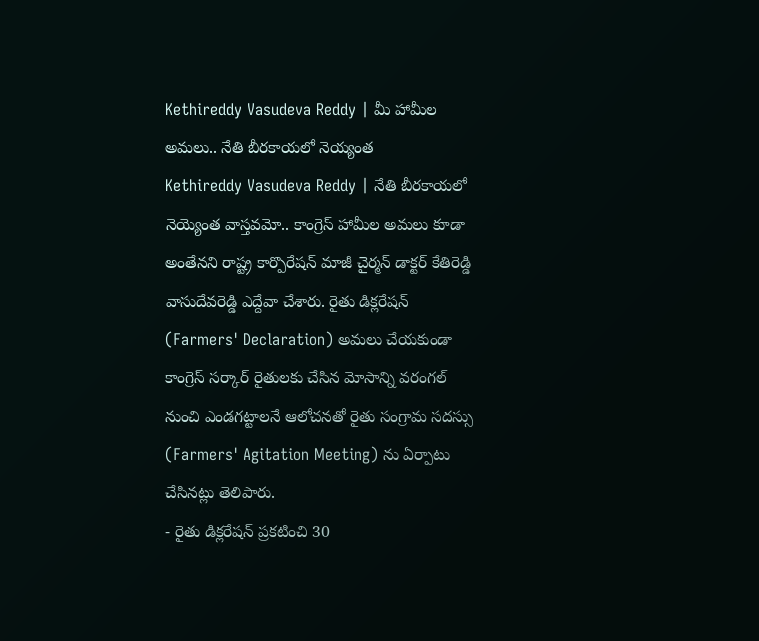Kethireddy Vasudeva Reddy | మీ హామీల అమలు.. నేతి బీరకాయలో నెయ్యంత
Kethireddy Vasudeva Reddy | నేతి బీరకాయలో నెయ్యెంత వాస్తవమో.. కాంగ్రెస్ హామీల అమలు కూడా అంతేనని రాష్ట్ర కార్పొరేషన్ మాజీ చైర్మన్ డాక్టర్ కేతిరెడ్డి వాసుదేవరెడ్డి ఎద్దేవా చేశారు. రైతు డిక్లరేషన్ (Farmers' Declaration) అమలు చేయకుండా కాంగ్రెస్ సర్కార్ రైతులకు చేసిన మోసాన్ని వరంగల్ నుంచి ఎండగట్టాలనే ఆలోచనతో రైతు సంగ్రామ సదస్సు (Farmers' Agitation Meeting) ను ఏర్పాటు చేసినట్లు తెలిపారు.
- రైతు డిక్లరేషన్ ప్రకటించి 30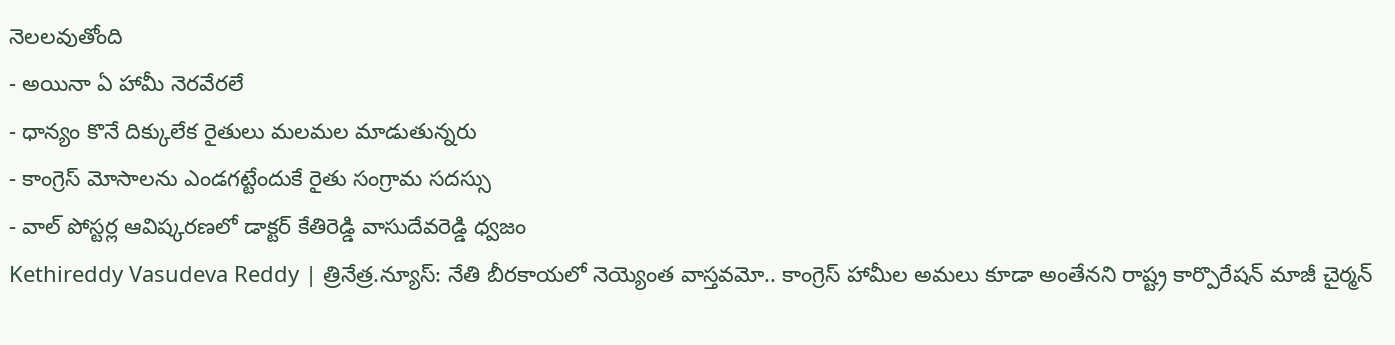నెలలవుతోంది
- అయినా ఏ హామీ నెరవేరలే
- ధాన్యం కొనే దిక్కులేక రైతులు మలమల మాడుతున్నరు
- కాంగ్రెస్ మోసాలను ఎండగట్టేందుకే రైతు సంగ్రామ సదస్సు
- వాల్ పోస్టర్ల ఆవిష్కరణలో డాక్టర్ కేతిరెడ్డి వాసుదేవరెడ్డి ధ్వజం
Kethireddy Vasudeva Reddy | త్రినేత్ర.న్యూస్: నేతి బీరకాయలో నెయ్యెంత వాస్తవమో.. కాంగ్రెస్ హామీల అమలు కూడా అంతేనని రాష్ట్ర కార్పొరేషన్ మాజీ చైర్మన్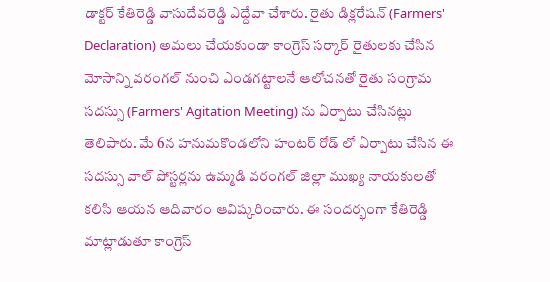డాక్టర్ కేతిరెడ్డి వాసుదేవరెడ్డి ఎద్దేవా చేశారు. రైతు డిక్లరేషన్ (Farmers' Declaration) అమలు చేయకుండా కాంగ్రెస్ సర్కార్ రైతులకు చేసిన మోసాన్ని వరంగల్ నుంచి ఎండగట్టాలనే ఆలోచనతో రైతు సంగ్రామ సదస్సు (Farmers' Agitation Meeting) ను ఏర్పాటు చేసినట్లు తెలిపారు. మే 6న హనుమకొండలోని హంటర్ రోడ్ లో ఏర్పాటు చేసిన ఈ సదస్సు వాల్ పోస్టర్లను ఉమ్మడి వరంగల్ జిల్లా ముఖ్య నాయకులతో కలిసి ఆయన ఆదివారం ఆవిష్కరించారు. ఈ సందర్భంగా కేతిరెడ్డి మాట్లాడుతూ కాంగ్రెస్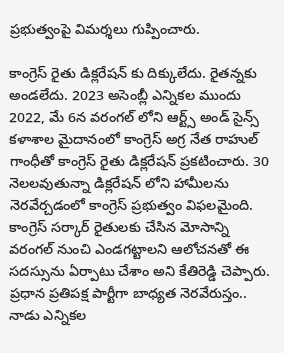ప్రభుత్వంపై విమర్శలు గుప్పించారు.

కాంగ్రెస్ రైతు డిక్లరేషన్ కు దిక్కులేదు. రైతన్నకు అండలేదు. 2023 అసెంబ్లీ ఎన్నికల ముందు 2022, మే 6న వరంగల్ లోని ఆర్ట్స్ అండ్ సైన్స్ కళాశాల మైదానంలో కాంగ్రెస్ అగ్ర నేత రాహుల్ గాంధీతో కాంగ్రెస్ రైతు డిక్లరేషన్ ప్రకటించారు. 30 నెలలవుతున్నా డిక్లరేషన్ లోని హామీలను నెరవేర్చడంలో కాంగ్రెస్ ప్రభుత్వం విఫలమైంది. కాంగ్రెస్ సర్కార్ రైతులకు చేసిన మోసాన్ని వరంగల్ నుంచి ఎండగట్టాలని ఆలోచనతో ఈ సదస్సును ఏర్పాటు చేశాం అని కేతిరెడ్డి చెప్పారు.
ప్రధాన ప్రతిపక్ష పార్టీగా బాధ్యత నెరవేరుస్తం..
నాడు ఎన్నికల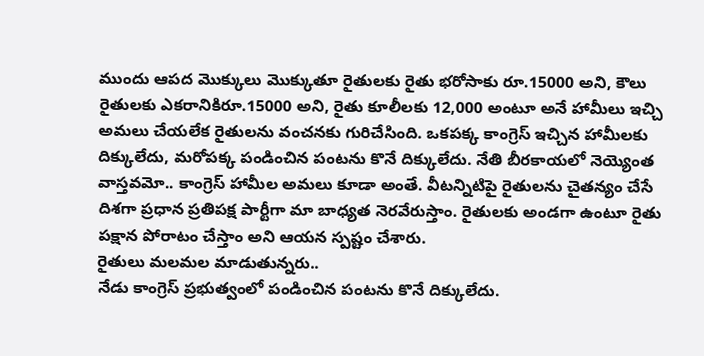ముందు ఆపద మొక్కులు మొక్కుతూ రైతులకు రైతు భరోసాకు రూ.15000 అని, కౌలు రైతులకు ఎకరానికిరూ.15000 అని, రైతు కూలీలకు 12,000 అంటూ అనే హామీలు ఇచ్చి అమలు చేయలేక రైతులను వంచనకు గురిచేసింది. ఒకపక్క కాంగ్రెస్ ఇచ్చిన హామీలకు దిక్కులేదు, మరోపక్క పండించిన పంటను కొనే దిక్కులేదు. నేతి బీరకాయలో నెయ్యెంత వాస్తవమో.. కాంగ్రెస్ హామీల అమలు కూడా అంతే. వీటన్నిటిపై రైతులను చైతన్యం చేసే దిశగా ప్రధాన ప్రతిపక్ష పార్టీగా మా బాధ్యత నెరవేరుస్తాం. రైతులకు అండగా ఉంటూ రైతు పక్షాన పోరాటం చేస్తాం అని ఆయన స్పష్టం చేశారు.
రైతులు మలమల మాడుతున్నరు..
నేడు కాంగ్రెస్ ప్రభుత్వంలో పండించిన పంటను కొనే దిక్కులేదు.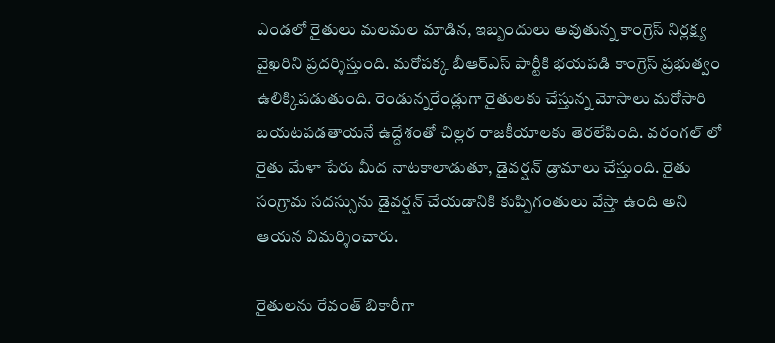ఎండలో రైతులు మలమల మాడిన, ఇబ్బందులు అవుతున్న కాంగ్రెస్ నిర్లక్ష్య వైఖరిని ప్రదర్శిస్తుంది. మరోపక్క బీఆర్ఎస్ పార్టీకి భయపడి కాంగ్రెస్ ప్రభుత్వం ఉలిక్కిపడుతుంది. రెండున్నరేండ్లుగా రైతులకు చేస్తున్న మోసాలు మరోసారి బయటపడతాయనే ఉద్దేశంతో చిల్లర రాజకీయాలకు తెరలేపింది. వరంగల్ లో రైతు మేళా పేరు మీద నాటకాలాడుతూ, డైవర్షన్ డ్రామాలు చేస్తుంది. రైతు సంగ్రామ సదస్సును డైవర్షన్ చేయడానికి కుప్పిగంతులు వేస్తా ఉంది అని ఆయన విమర్శించారు.

రైతులను రేవంత్ బికారీగా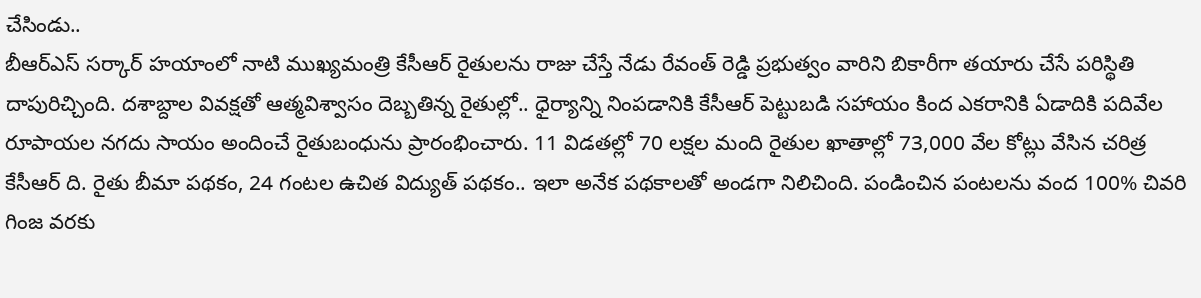చేసిండు..
బీఆర్ఎస్ సర్కార్ హయాంలో నాటి ముఖ్యమంత్రి కేసీఆర్ రైతులను రాజు చేస్తే నేడు రేవంత్ రెడ్డి ప్రభుత్వం వారిని బికారీగా తయారు చేసే పరిస్థితి దాపురిచ్చింది. దశాబ్దాల వివక్షతో ఆత్మవిశ్వాసం దెబ్బతిన్న రైతుల్లో.. ధైర్యాన్ని నింపడానికి కేసీఆర్ పెట్టుబడి సహాయం కింద ఎకరానికి ఏడాదికి పదివేల రూపాయల నగదు సాయం అందించే రైతుబంధును ప్రారంభించారు. 11 విడతల్లో 70 లక్షల మంది రైతుల ఖాతాల్లో 73,000 వేల కోట్లు వేసిన చరిత్ర కేసీఆర్ ది. రైతు బీమా పథకం, 24 గంటల ఉచిత విద్యుత్ పథకం.. ఇలా అనేక పథకాలతో అండగా నిలిచింది. పండించిన పంటలను వంద 100% చివరి గింజ వరకు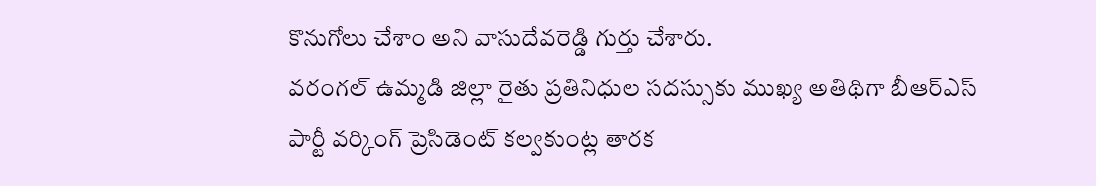కొనుగోలు చేశాం అని వాసుదేవరెడ్డి గుర్తు చేశారు.
వరంగల్ ఉమ్మడి జిల్లా రైతు ప్రతినిధుల సదస్సుకు ముఖ్య అతిథిగా బీఆర్ఎస్ పార్టీ వర్కింగ్ ప్రెసిడెంట్ కల్వకుంట్ల తారక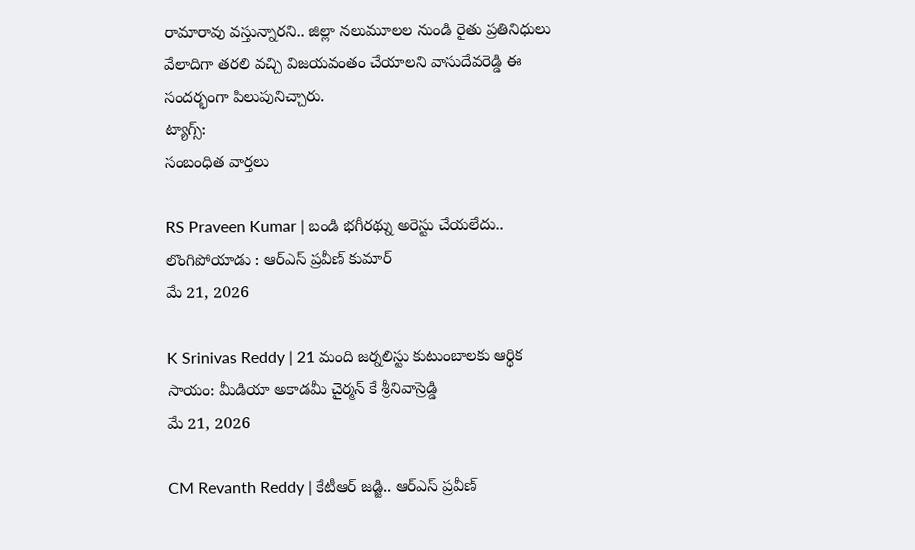రామారావు వస్తున్నారని.. జిల్లా నలుమూలల నుండి రైతు ప్రతినిధులు వేలాదిగా తరలి వచ్చి విజయవంతం చేయాలని వాసుదేవరెడ్డి ఈ సందర్భంగా పిలుపునిచ్చారు.
ట్యాగ్స్:
సంబంధిత వార్తలు

RS Praveen Kumar | బండి భగీరథ్ను అరెస్టు చేయలేదు.. లొంగిపోయాడు : ఆర్ఎస్ ప్రవీణ్ కుమార్
మే 21, 2026

K Srinivas Reddy | 21 మంది జర్నలిస్టు కుటుంబాలకు ఆర్థిక సాయం: మీడియా అకాడమీ చైర్మన్ కే శ్రీనివాస్రెడ్డి
మే 21, 2026

CM Revanth Reddy | కేటీఆర్ జడ్జి.. ఆర్ఎస్ ప్రవీణ్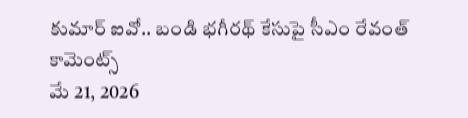కుమార్ ఐవో.. బండి భగీరథ్ కేసుపై సీఎం రేవంత్ కామెంట్స్
మే 21, 2026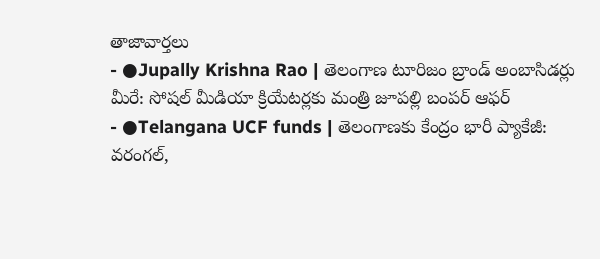తాజావార్తలు
- ●Jupally Krishna Rao | తెలంగాణ టూరిజం బ్రాండ్ అంబాసిడర్లు మీరే: సోషల్ మీడియా క్రియేటర్లకు మంత్రి జూపల్లి బంపర్ ఆఫర్
- ●Telangana UCF funds | తెలంగాణకు కేంద్రం భారీ ప్యాకేజీ: వరంగల్,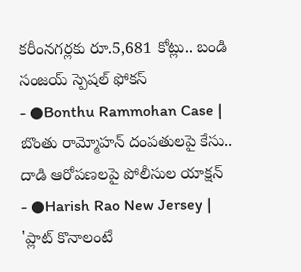కరీంనగర్లకు రూ.5,681 కోట్లు.. బండి సంజయ్ స్పెషల్ ఫోకస్
- ●Bonthu Rammohan Case | బొంతు రామ్మోహన్ దంపతులపై కేసు.. దాడి ఆరోపణలపై పోలీసుల యాక్షన్
- ●Harish Rao New Jersey | 'ప్లాట్ కొనాలంటే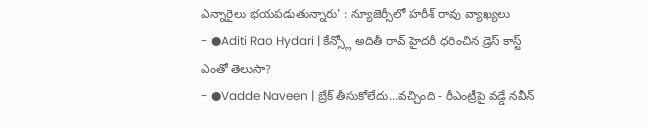ఎన్నారైలు భయపడుతున్నారు' : న్యూజెర్సీలో హరీశ్ రావు వ్యాఖ్యలు
- ●Aditi Rao Hydari | కేన్స్లో అదితీ రావ్ హైదరీ ధరించిన డ్రెస్ కాస్ట్ ఎంతో తెలుసా?
- ●Vadde Naveen | బ్రేక్ తీసుకోలేదు...వచ్చింది - రీఎంట్రీపై వడ్డే నవీన్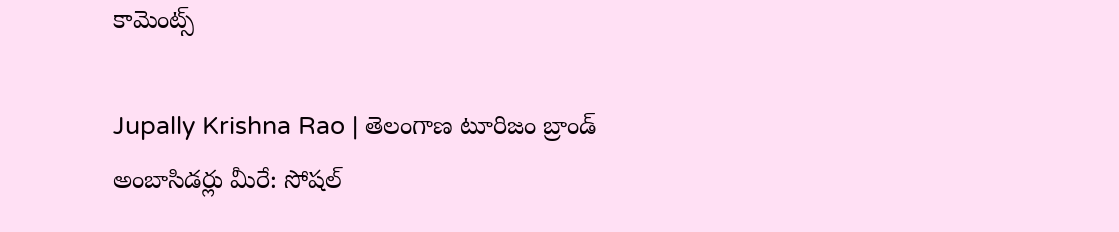కామెంట్స్

Jupally Krishna Rao | తెలంగాణ టూరిజం బ్రాండ్ అంబాసిడర్లు మీరే: సోషల్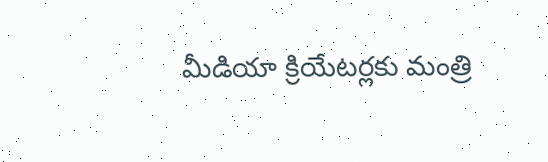మీడియా క్రియేటర్లకు మంత్రి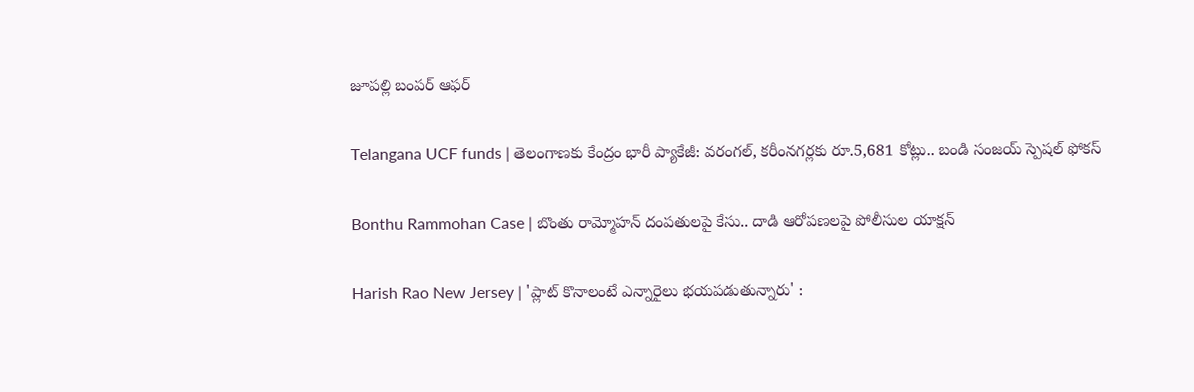జూపల్లి బంపర్ ఆఫర్

Telangana UCF funds | తెలంగాణకు కేంద్రం భారీ ప్యాకేజీ: వరంగల్, కరీంనగర్లకు రూ.5,681 కోట్లు.. బండి సంజయ్ స్పెషల్ ఫోకస్

Bonthu Rammohan Case | బొంతు రామ్మోహన్ దంపతులపై కేసు.. దాడి ఆరోపణలపై పోలీసుల యాక్షన్

Harish Rao New Jersey | 'ప్లాట్ కొనాలంటే ఎన్నారైలు భయపడుతున్నారు' :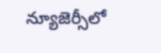న్యూజెర్సీలో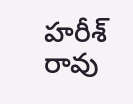హరీశ్ రావు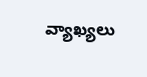వ్యాఖ్యలు